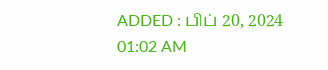ADDED : பிப் 20, 2024 01:02 AM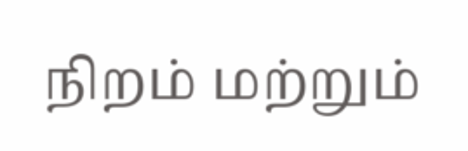நிறம் மற்றும்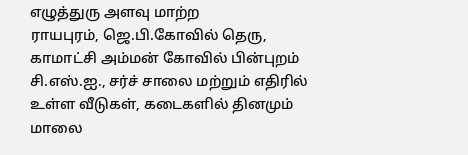எழுத்துரு அளவு மாற்ற
ராயபுரம், ஜெ.பி.கோவில் தெரு, காமாட்சி அம்மன் கோவில் பின்புறம் சி.எஸ்.ஐ., சர்ச் சாலை மற்றும் எதிரில் உள்ள வீடுகள், கடைகளில் தினமும் மாலை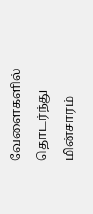வேளைகளில் தொடர்ந்து மின்சாரம்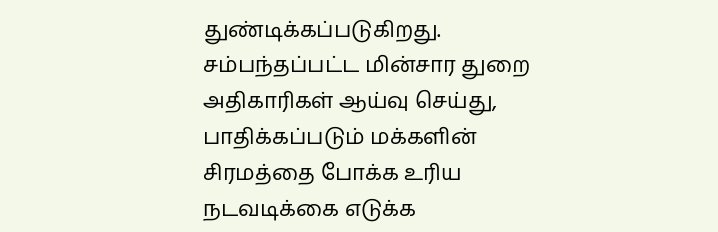துண்டிக்கப்படுகிறது. சம்பந்தப்பட்ட மின்சார துறை அதிகாரிகள் ஆய்வு செய்து, பாதிக்கப்படும் மக்களின் சிரமத்தை போக்க உரிய நடவடிக்கை எடுக்க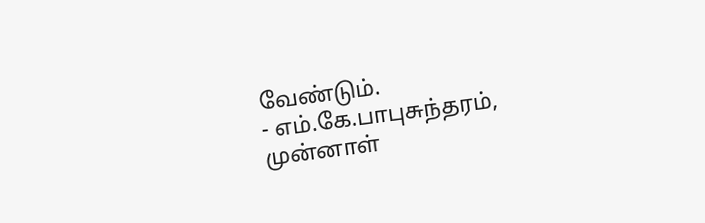வேண்டும்.
- எம்.கே.பாபுசுந்தரம்,
முன்னாள்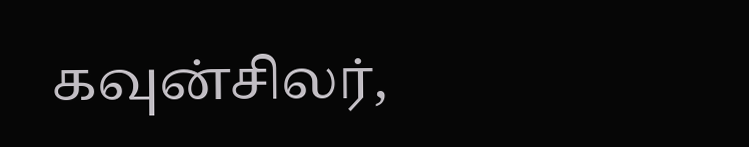கவுன்சிலர்,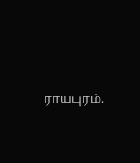ராயபுரம்.